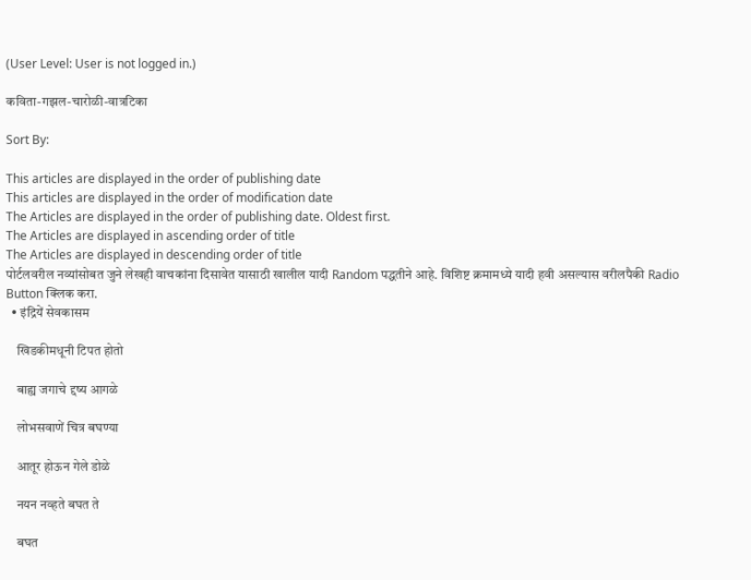(User Level: User is not logged in.)

कविता-गझल-चारोळी-वात्रटिका

Sort By:

This articles are displayed in the order of publishing date
This articles are displayed in the order of modification date
The Articles are displayed in the order of publishing date. Oldest first.
The Articles are displayed in ascending order of title
The Articles are displayed in descending order of title
पोर्टलवरील नव्यांसोबत जुने लेखही वाचकांना दिसावेत यासाठी खालील यादी Random पद्धतीने आहे. विशिष्ट क्रमामध्ये यादी हवी असल्यास वरीलपैकी Radio Button क्लिक करा.
  • इंद्रियें सेवकासम

    खिडकीमधूनी टिपत होतो

    बाह्य जगाचे द्दष्य आगळे

    लोभसवाणें चित्र बघण्या

    आतूर होऊन गेले डोळे

    नयन नव्हते बघत ते

    बघत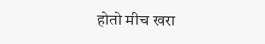होतो मीच खरा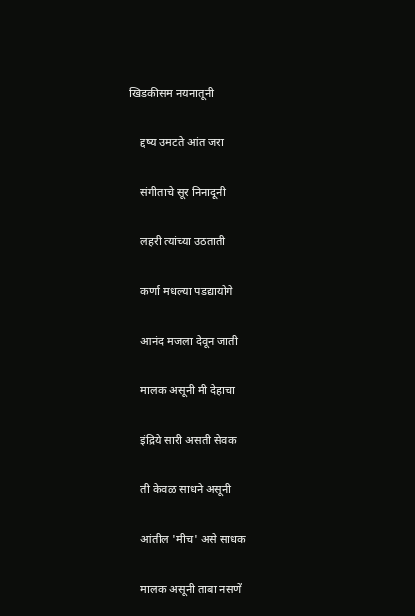खिडकीसम नयनातूनी

    द्दष्य उमटते आंत जरा

    संगीताचे सूर निनादूनी

    लहरी त्यांच्या उठताती

    कर्णा मधल्या पडद्यायोगे

    आनंद मजला देवून जाती

    मालक असूनी मी देहाचा

    इंद्रिये सारी असती सेवक

    ती केवळ साधने असूनी

    आंतील 'मीच' असे साधक

    मालक असूनी ताबा नसणें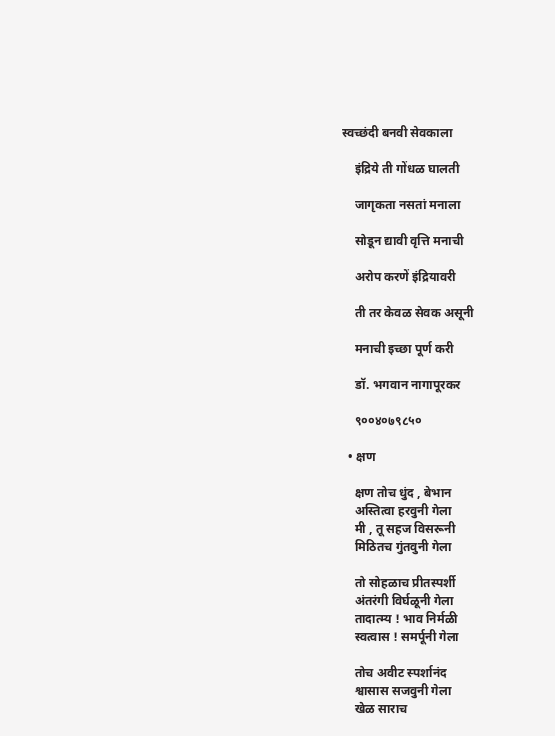स्वच्छंदी बनवी सेवकाला

    इंद्रिये ती गोंधळ घालती

    जागृकता नसतां मनाला

    सोडून द्यावी वृत्ति मनाची

    अरोप करणें इंद्रियावरी

    ती तर केवळ सेवक असूनी

    मनाची इच्छा पूर्ण करी

    डॉ. भगवान नागापूरकर

    ९००४०७९८५०

  • क्षण

    क्षण तोच धुंद , बेभान
    अस्तित्वा हरवुनी गेला
    मी , तू सहज विसरूनी
    मिठितच गुंतवुनी गेला

    तो सोहळाच प्रीतस्पर्शी
    अंतरंगी विर्घळूनी गेला
    तादात्म्य ! भाव निर्मळी
    स्वत्वास ! समर्पूनी गेला

    तोच अवीट स्पर्शानंद
    श्वासास सजवुनी गेला
    खेळ साराच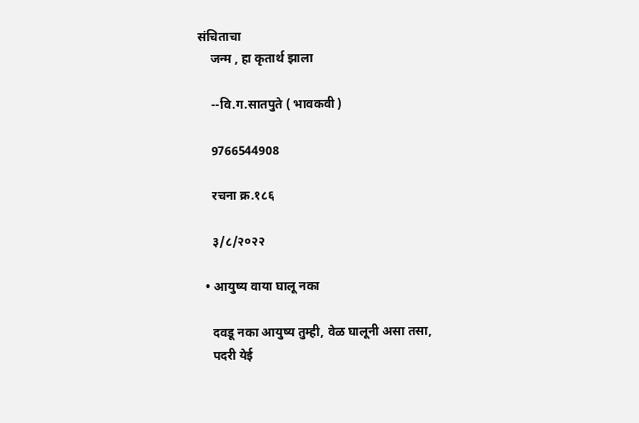संचिताचा
    जन्म , हा कृतार्थ झाला

    --वि.ग.सातपुते ( भावकवी )

    9766544908

    रचना क्र.१८६

    ३/८/२०२२

  • आयुष्य वाया घालू नका

    दवडू नका आयुष्य तुम्ही, वेळ घालूनी असा तसा,
    पदरी येई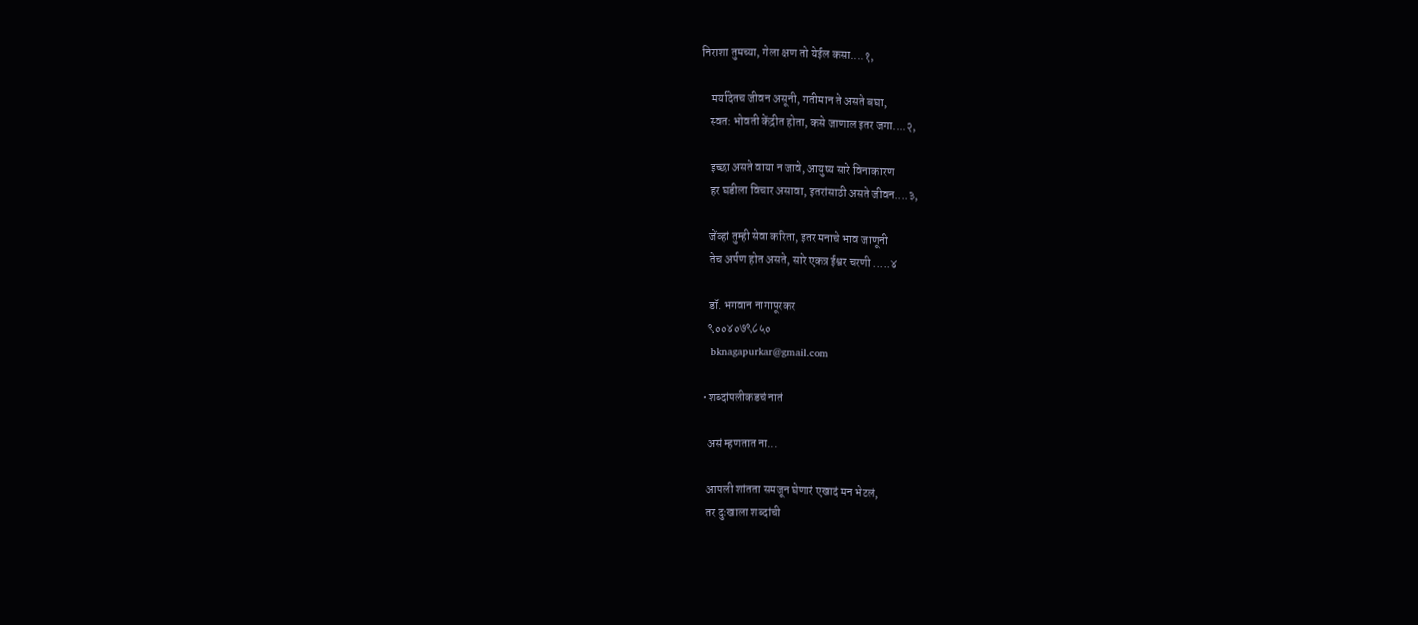निराशा तुमच्या, गेला क्षण तो येईल कसा....१,

    मर्यादेतच जीवन असूनी, गतीमान ते असते बघा,
    स्वत: भोवती केंद्रीत होता, कसे जाणाल इतर जगा....२,

    इच्छा असते वाया न जावे, आयुष्य सारे विनाकारण
    हर घडीला विचार असावा, इतरांसाठी असते जीवन....३,

    जेंव्हां तुम्ही सेवा करिता, इतर मनाचे भाव जाणूनी
    तेच अर्पण होत असते, सारे एकत्र ईश्वर चरणी .....४

    डॉ. भगवान नागापूरकर
    ९००४०७९८५०
    bknagapurkar@gmail.com

  • शब्दांपलीकडचं नातं

    असं म्हणतात ना...

    आपली शांतता समजून घेणारं एखादं मन भेटलं,
    तर दुःखाला शब्दांची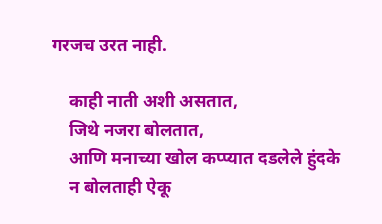गरजच उरत नाही.

    काही नाती अशी असतात,
    जिथे नजरा बोलतात,
    आणि मनाच्या खोल कप्प्यात दडलेले हुंदके
    न बोलताही ऐकू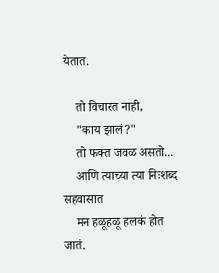येतात.

    तो विचारत नाही,
    "काय झालं?"
    तो फक्त जवळ असतो...
    आणि त्याच्या त्या निःशब्द सहवासात
    मन हळूहळू हलकं होत जातं.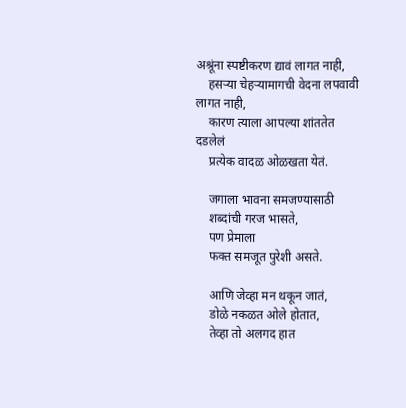अश्रूंना स्पष्टीकरण द्यावं लागत नाही,
    हसऱ्या चेहऱ्यामागची वेदना लपवावी लागत नाही,
    कारण त्याला आपल्या शांततेत दडलेलं
    प्रत्येक वादळ ओळखता येतं.

    जगाला भावना समजण्यासाठी
    शब्दांची गरज भासते,
    पण प्रेमाला
    फक्त समजूत पुरेशी असते.

    आणि जेव्हा मन थकून जातं,
    डोळे नकळत ओले होतात,
    तेव्हा तो अलगद हात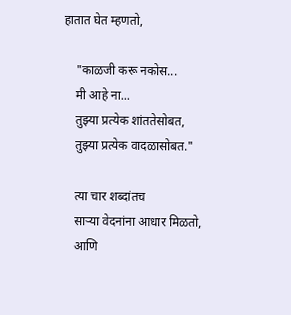हातात घेत म्हणतो,

    "काळजी करू नकोस...
    मी आहे ना...
    तुझ्या प्रत्येक शांततेसोबत,
    तुझ्या प्रत्येक वादळासोबत."

    त्या चार शब्दांतच
    साऱ्या वेदनांना आधार मिळतो,
    आणि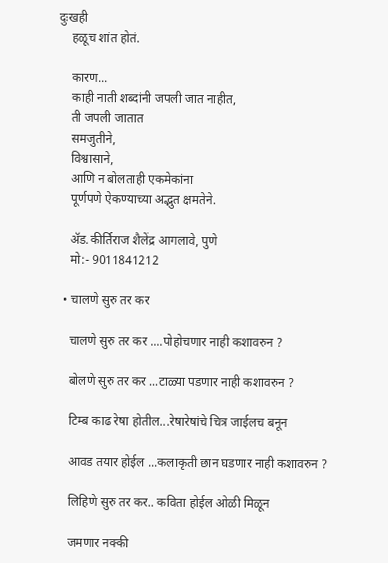दुःखही
    हळूच शांत होतं.

    कारण...
    काही नाती शब्दांनी जपली जात नाहीत,
    ती जपली जातात
    समजुतीने,
    विश्वासाने,
    आणि न बोलताही एकमेकांना
    पूर्णपणे ऐकण्याच्या अद्भुत क्षमतेने.

    ॲड.कीर्तिराज शैलेंद्र आगलावे, पुणे
    मो:- 9011841212

  • चालणे सुरु तर कर

    चालणे सुरु तर कर ....पोहोचणार नाही कशावरुन ?

    बोलणे सुरु तर कर ...टाळ्या पडणार नाही कशावरुन ?

    टिम्ब काढ रेषा होतील...रेषारेषांचे चित्र जाईलच बनून

    आवड तयार होईल ...कलाकृती छान घडणार नाही कशावरुन ?

    लिहिणे सुरु तर कर.. कविता होईल ओळी मिळून

    जमणार नक्की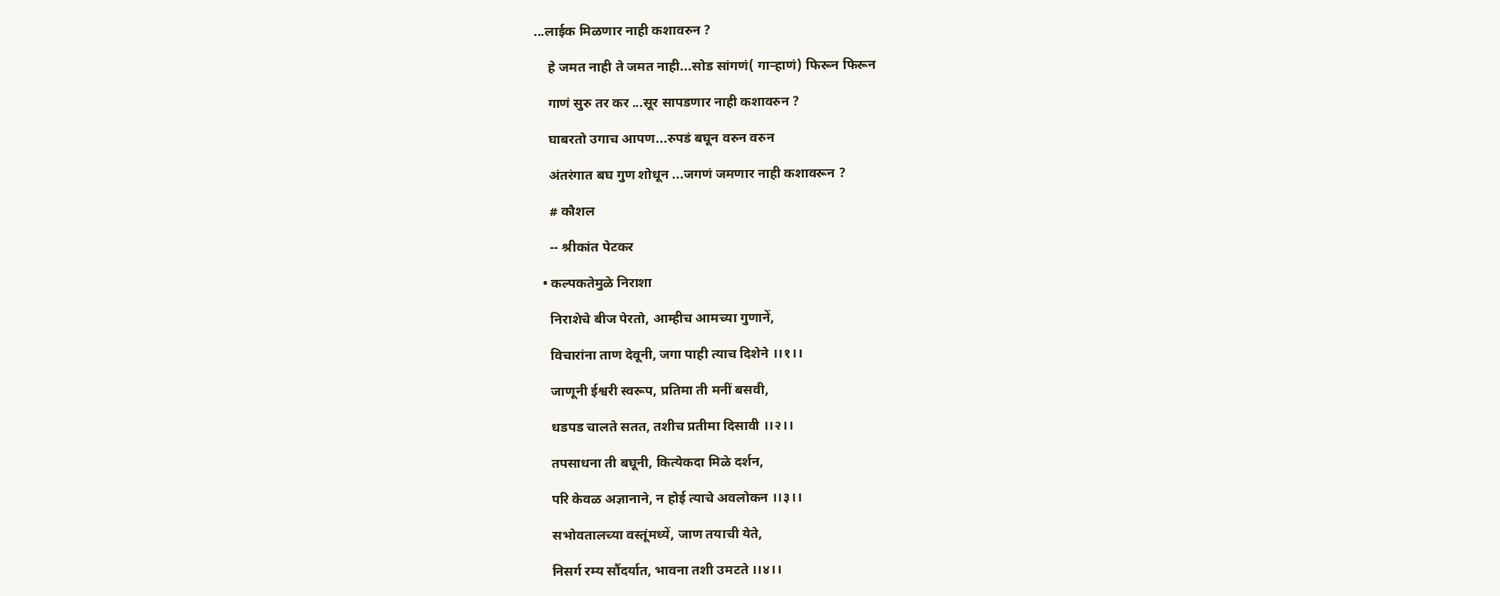...लाईक मिळणार नाही कशावरुन ?

    हे जमत नाही ते जमत नाही...सोड सांगणं( गाऱ्हाणं) फिरून फिरून

    गाणं सुरु तर कर ...सूर सापडणार नाही कशावरुन ?

    घाबरतो उगाच आपण...रुपडं बघून वरुन वरुन

    अंतरंगात बघ गुण शोधून ...जगणं जमणार नाही कशावरून ?

    # कौशल

    -- श्रीकांत पेटकर

  • कल्पकतेमुळे निराशा

    निराशेचे बीज पेरतो, आम्हीच आमच्या गुणानें,

    विचारांना ताण देवूनी, जगा पाही त्याच दिशेने ।।१।।

    जाणूनी ईश्वरी स्वरूप, प्रतिमा ती मनीं बसवी,

    धडपड चालते सतत, तशीच प्रतीमा दिसावी ।।२।।

    तपसाधना ती बघूनी, कित्येकदा मिळे दर्शन,

    परि केवळ अज्ञानाने, न होई त्याचे अवलोकन ।।३।।

    सभोवतालच्या वस्तूंमध्यें, जाण तयाची येते,

    निसर्ग रम्य सौंदर्यात, भावना तशी उमटते ।।४।।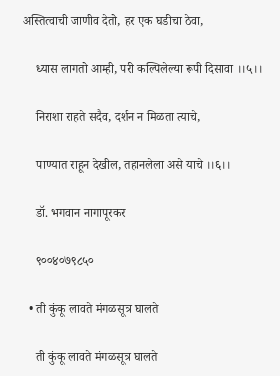अस्तित्वाची जाणीव देतो, हर एक घडीचा ठेवा,

    ध्यास लागतो आम्ही, परी कल्पिलेल्या रूपी दिसावा ।।५।।

    निराशा राहते सदैव, दर्शन न मिळता त्याचे,

    पाण्यात राहून देखील, तहानलेला असे याचे ।।६।।

    डॉ. भगवान नागापूरकर

    ९००४०७९८५०

  • ती कुंकू लावते मंगळसूत्र घालते

    ती कुंकू लावते मंगळसूत्र घालते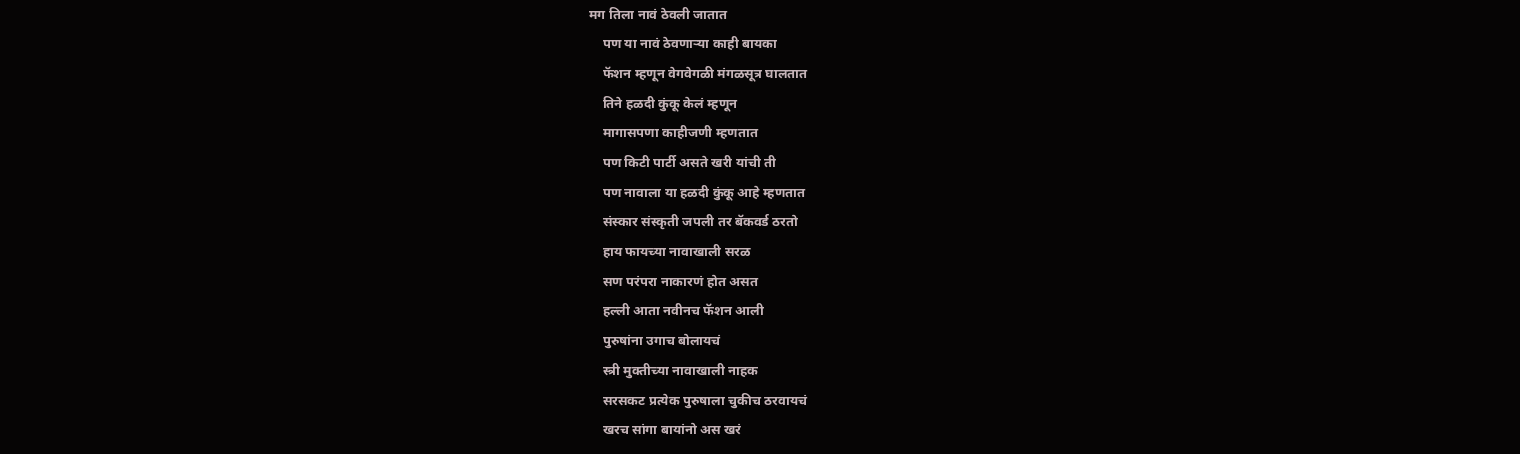मग तिला नावं ठेवली जातात
    पण या नावं ठेवणाऱ्या काही बायका
    फॅशन म्हणून वेगवेगळी मंगळसूत्र घालतात
    तिने हळदी कुंकू केलं म्हणून
    मागासपणा काहीजणी म्हणतात
    पण किटी पार्टी असते खरी यांची ती
    पण नावाला या हळदी कुंकू आहे म्हणतात
    संस्कार संस्कृती जपली तर बॅकवर्ड ठरतो
    हाय फायच्या नावाखाली सरळ
    सण परंपरा नाकारणं होत असत
    हल्ली आता नवीनच फॅशन आली
    पुरुषांना उगाच बोलायचं
    स्त्री मुक्तीच्या नावाखाली नाहक
    सरसकट प्रत्येक पुरुषाला चुकीच ठरवायचं
    खरच सांगा बायांनो अस खरं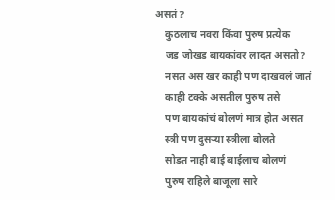असतं?
    कुठलाच नवरा किंवा पुरुष प्रत्येक
    जड जोखड बायकांवर लादत असतो?
    नसत अस खर काही पण दाखवलं जातं
    काही टक्के असतील पुरुष तसे
    पण बायकांचं बोलणं मात्र होत असत
    स्त्री पण दुसऱ्या स्त्रीला बोलते
    सोडत नाही बाई बाईलाच बोलणं
    पुरुष राहिले बाजूला सारे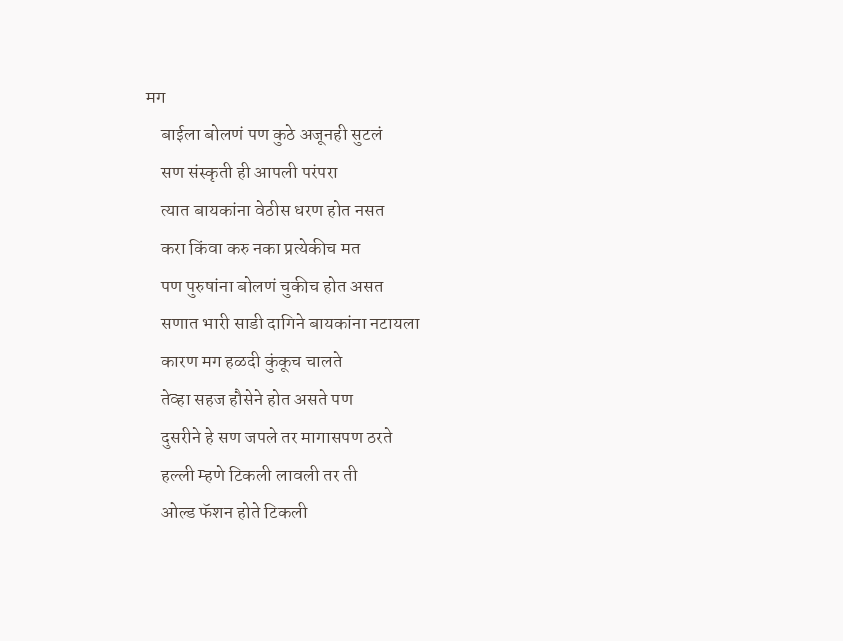मग
    बाईला बोलणं पण कुठे अजूनही सुटलं
    सण संस्कृती ही आपली परंपरा
    त्यात बायकांना वेठीस धरण होत नसत
    करा किंवा करु नका प्रत्येकीच मत
    पण पुरुषांना बोलणं चुकीच होत असत
    सणात भारी साडी दागिने बायकांना नटायला
    कारण मग हळदी कुंकूच चालते
    तेव्हा सहज हौसेने होत असते पण
    दुसरीने हे सण जपले तर मागासपण ठरते
    हल्ली म्हणे टिकली लावली तर ती
    ओल्ड फॅशन होते टिकली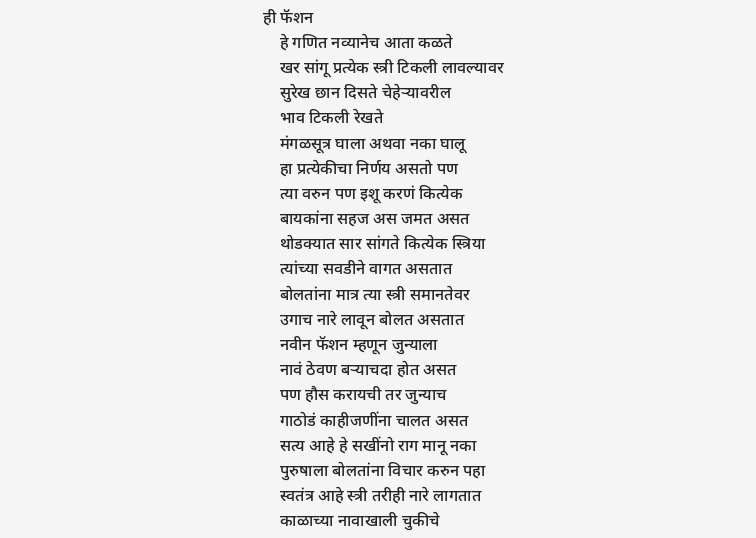ही फॅशन
    हे गणित नव्यानेच आता कळते
    खर सांगू प्रत्येक स्त्री टिकली लावल्यावर
    सुरेख छान दिसते चेहेऱ्यावरील
    भाव टिकली रेखते
    मंगळसूत्र घाला अथवा नका घालू
    हा प्रत्येकीचा निर्णय असतो पण
    त्या वरुन पण इशू करणं कित्येक
    बायकांना सहज अस जमत असत
    थोडक्यात सार सांगते कित्येक स्त्रिया
    त्यांच्या सवडीने वागत असतात
    बोलतांना मात्र त्या स्त्री समानतेवर
    उगाच नारे लावून बोलत असतात
    नवीन फॅशन म्हणून जुन्याला
    नावं ठेवण बऱ्याचदा होत असत
    पण हौस करायची तर जुन्याच
    गाठोडं काहीजणींना चालत असत
    सत्य आहे हे सखींनो राग मानू नका
    पुरुषाला बोलतांना विचार करुन पहा
    स्वतंत्र आहे स्त्री तरीही नारे लागतात
    काळाच्या नावाखाली चुकीचे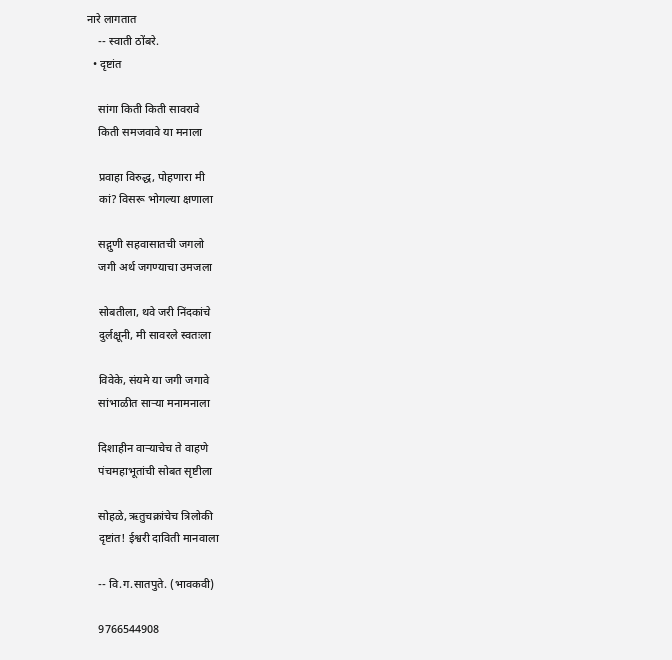नारे लागतात
    -- स्वाती ठोंबरे.
  • दृष्टांत

    सांगा किती किती सावरावे
    किती समजवावे या मनाला

    प्रवाहा विरुद्ध, पोहणारा मी
    कां? विसरू भोगल्या क्षणाला

    सद्गुणी सहवासातची जगलो
    जगी अर्थ जगण्याचा उमजला

    सोबतीला, थवे जरी निंदकांचे
    दुर्लक्षूनी, मी सावरले स्वतःला

    विवेके, संयमे या जगी जगावे
    सांभाळीत साऱ्या मनामनाला

    दिशाहीन वाऱ्याचेच ते वाहणे
    पंचमहाभूतांची सोबत सृष्टीला

    सोहळे, ऋतुचक्रांचेच त्रिलोकी
    दृष्टांत! ईश्वरी दाविती मानवाला

    -- वि.ग.सातपुते. (भावकवी)

    9766544908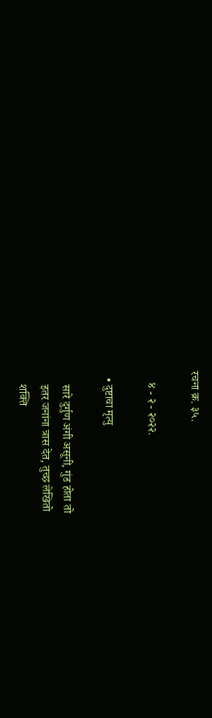रचना क्र. ३५.

    ४ - २ - २०२२.

  • दुष्टाचा मृत्यु

    सारे दुर्गुण अंगी असूनी, गुंड होता तो
    इतर जनांना त्रास देत, तुच्छ लेखितो
    शक्ति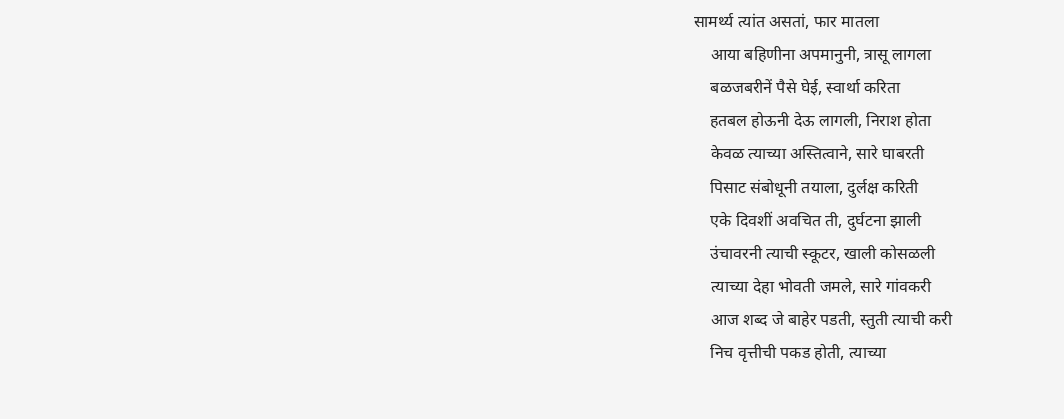सामर्थ्य त्यांत असतां, फार मातला
    आया बहिणीना अपमानुनी, त्रासू लागला
    बळजबरीनें पैसे घेई, स्वार्था करिता
    हतबल होऊनी देऊ लागली, निराश होता
    केवळ त्याच्या अस्तित्वाने, सारे घाबरती
    पिसाट संबोधूनी तयाला, दुर्लक्ष करिती
    एके दिवशीं अवचित ती, दुर्घटना झाली
    उंचावरनी त्याची स्कूटर, खाली कोसळली
    त्याच्या देहा भोवती जमले, सारे गांवकरी
    आज शब्द जे बाहेर पडती, स्तुती त्याची करी
    निच वृत्तीची पकड होती, त्याच्या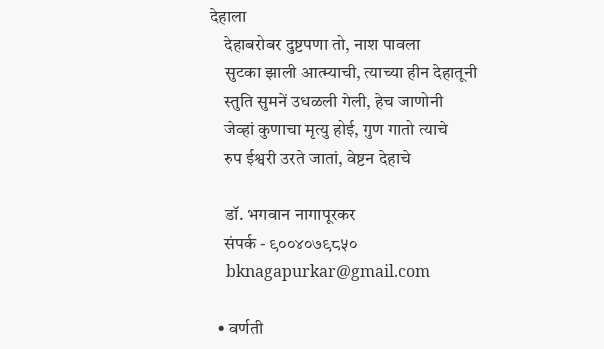देहाला
    देहाबरोबर दुष्टपणा तो, नाश पावला
    सुटका झाली आत्म्याची, त्याच्या हीन देहातूनी
    स्तुति सुमनें उधळली गेली, हेच जाणोनी
    जेव्हां कुणाचा मृत्यु होई, गुण गातो त्याचे
    रुप ईश्वरी उरते जातां, वेष्टन देहाचे

    डॉ. भगवान नागापूरकर
    संपर्क - ९००४०७९८५०
    bknagapurkar@gmail.com

  • वर्णती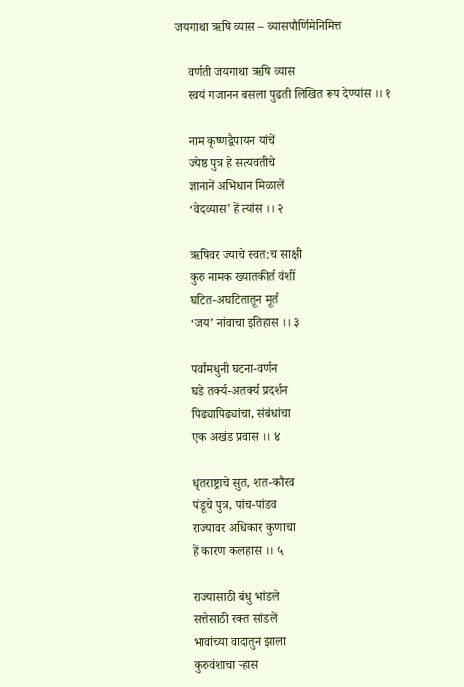जयगाथा ऋषि व्यास – व्यासपौर्णिमेनिमित्त

    वर्णती जयगाथा ऋषि व्यास
    स्वयं गजानन बसला पुढती लिखित रूप देण्यांस ।। १

    नाम कृष्णद्वैपायन यांचें
    ज्येष्ठ पुत्र हे सत्यवतीचे
    ज्ञानानें अभिधान मिळालें
    ‘वेदव्यास’ हें त्यांस ।। २

    ऋषिवर ज्याचे स्वत:च साक्षी
    कुरु नामक ख्यातकीर्त वंशीं
    घटित-अघटितातून मूर्त
    ‘जय’ नांवाचा इतिहास ।। ३

    पर्वांमधुनी घटना-वर्णन
    घडे तर्क्य-अतर्क्य प्रदर्शन
    पिढ्यापिढ्यांचा, संबंधांचा
    एक अखंड प्रवास ।। ४

    धृतराष्ट्राचे सुत, शत-कौरव
    पंडूचे पुत्र, पांच-पांडव
    राज्यावर अधिकार कुणाचा
    हें कारण कलहास ।। ५

    राज्यासाठी बंधु भांडले
    सत्तेसाठी रक्त सांडलें
    भावांच्या वादातुन झाला
    कुरुवंशाचा र्‍हास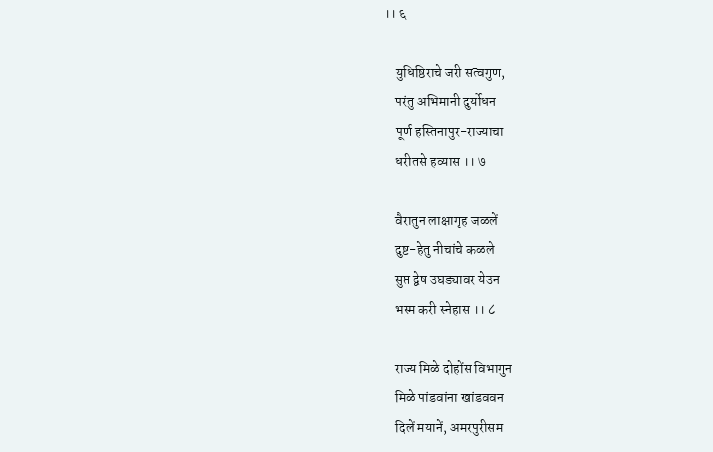।। ६

    युधिष्ठिराचे जरी सत्वगुण,
    परंतु अभिमानी दुर्योधन
    पूर्ण हस्तिनापुर-राज्याचा
    धरीतसे हव्यास ।। ७

    वैरातुन लाक्षागृह जळलें
    दुष्ट-हेतु नीचांचे कळले
    सुप्त द्वेष उघड्यावर येउन
    भस्म करी स्नेहास ।। ८

    राज्य मिळे दोहोंस विभागुन
    मिळे पांडवांना खांडववन
    दिलें मयानें, अमरपुरीसम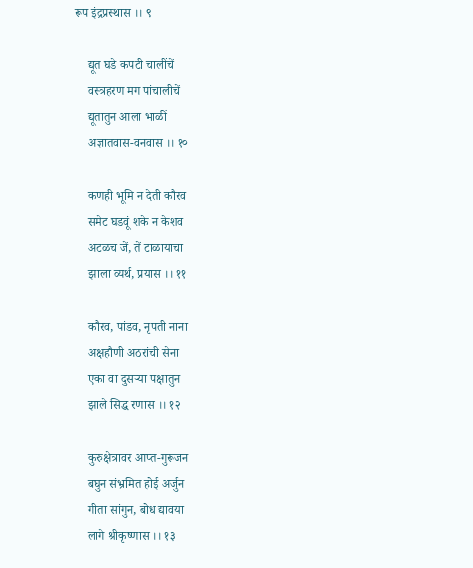रूप इंद्रप्रस्थास ।। ९

    द्यूत घडे कपटी चालींचें
    वस्त्रहरण मग पांचालीचें
    द्यूतातुन आला भाळीं
    अज्ञातवास-वनवास ।। १०

    कणही भूमि न देती कौरव
    समेट घडवूं शके न केशव
    अटळच जें, तें टाळायाचा
    झाला व्यर्थ, प्रयास ।। ११

    कौरव, पांडव, नृपती नाना
    अक्षहौणी अठरांची सेना
    एका वा दुसर्‍या पक्षातुन
    झाले सिद्ध रणास ।। १२

    कुरुक्षेत्रावर आप्त-गुरूजन
    बघुन संभ्रमित होई अर्जुन
    गीता सांगुन, बोध द्यावया
    लागे श्रीकृष्णास ।। १३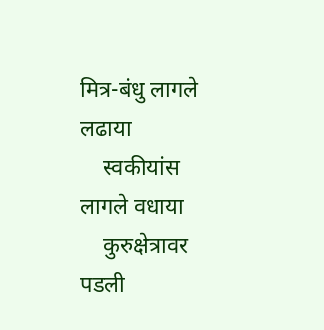मित्र-बंधु लागले लढाया
    स्वकीयांस लागले वधाया
    कुरुक्षेत्रावर पडली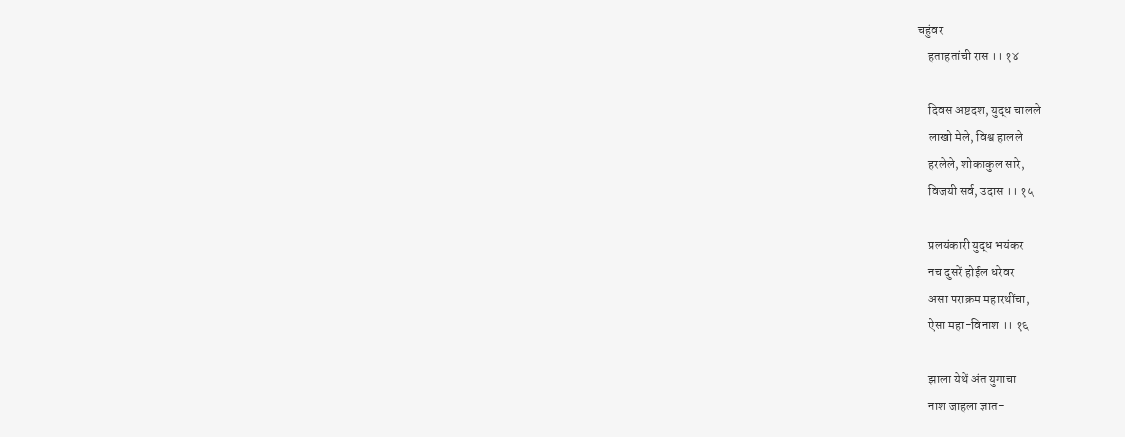चहुंवर
    हताहतांची रास ।। १४

    दिवस अष्टदश, युद्ध चालले
    लाखो मेले, विश्व हालले
    हरलेले, शोकाकुल सारे,
    विजयी सर्व, उदास ।। १५

    प्रलयंकारी युद्ध भयंकर
    नच दुसरें होईल धरेवर
    असा पराक्रम महारथींचा,
    ऐसा महा-विनाश ।। १६

    झाला येथें अंत युगाचा
    नाश जाहला ज्ञात-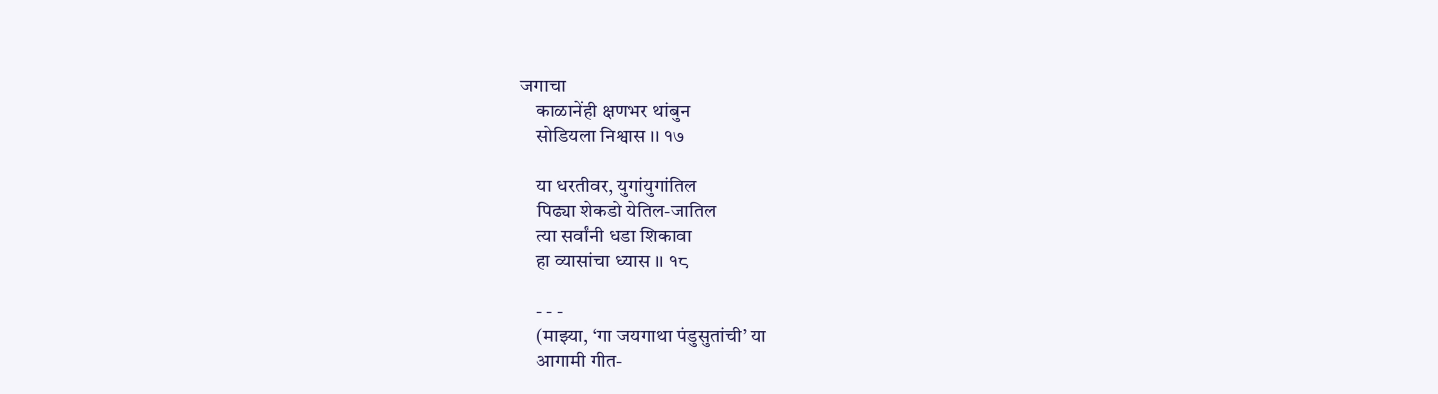जगाचा
    काळानेंही क्षणभर थांबुन
    सोडियला निश्वास ।। १७

    या धरतीवर, युगांयुगांतिल
    पिढ्या शेकडो येतिल-जातिल
    त्या सर्वांनी धडा शिकावा
    हा व्यासांचा ध्यास ।। १८

    - - -
    (माझ्या, ‘गा जयगाथा पंडुसुतांची’ या
    आगामी गीत-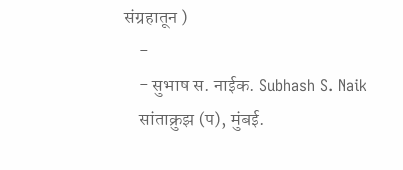संग्रहातून )
    -
    - सुभाष स. नाईक. Subhash S. Naik
    सांताक्रुझ (प), मुंबई.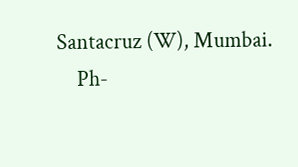Santacruz (W), Mumbai.
    Ph-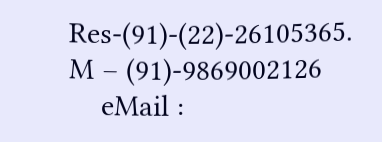Res-(91)-(22)-26105365. M – (91)-9869002126
    eMail :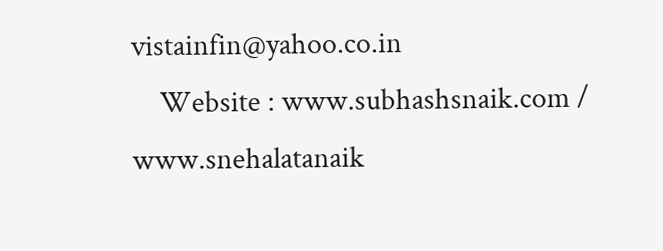vistainfin@yahoo.co.in
    Website : www.subhashsnaik.com / www.snehalatanaik